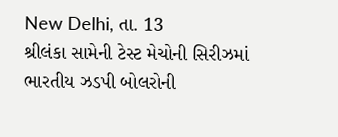New Delhi, તા. 13
શ્રીલંકા સામેની ટેસ્ટ મેચોની સિરીઝમાં ભારતીય ઝડપી બોલરોની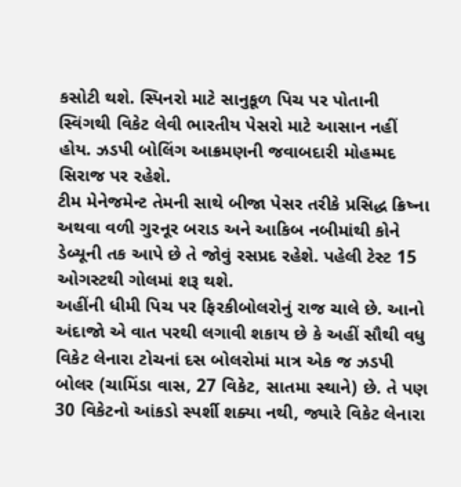કસોટી થશે. સ્પિનરો માટે સાનુકૂળ પિચ પર પોતાની સ્વિંગથી વિકેટ લેવી ભારતીય પેસરો માટે આસાન નહીં હોય. ઝડપી બોલિંગ આક્રમણની જવાબદારી મોહમ્મદ સિરાજ પર રહેશે.
ટીમ મેનેજમેન્ટ તેમની સાથે બીજા પેસર તરીકે પ્રસિદ્ધ ક્રિષ્ના અથવા વળી ગુરનૂર બરાડ અને આકિબ નબીમાંથી કોને ડેબ્યૂની તક આપે છે તે જોવું રસપ્રદ રહેશે. પહેલી ટેસ્ટ 15 ઓગસ્ટથી ગોલમાં શરૂ થશે.
અહીંની ધીમી પિચ પર ફિરકીબોલરોનું રાજ ચાલે છે. આનો અંદાજો એ વાત પરથી લગાવી શકાય છે કે અહીં સૌથી વધુ વિકેટ લેનારા ટોચનાં દસ બોલરોમાં માત્ર એક જ ઝડપી બોલર (ચામિંડા વાસ, 27 વિકેટ, સાતમા સ્થાને) છે. તે પણ 30 વિકેટનો આંકડો સ્પર્શી શક્યા નથી, જ્યારે વિકેટ લેનારા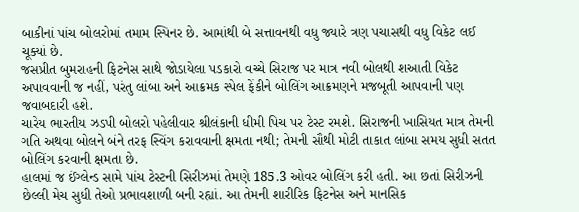બાકીનાં પાંચ બોલરોમાં તમામ સ્પિનર છે. આમાંથી બે સત્તાવનથી વધુ જ્યારે ત્રણ પચાસથી વધુ વિકેટ લઈ ચૂક્યાં છે.
જસપ્રીત બુમરાહની ફિટનેસ સાથે જોડાયેલા પડકારો વચ્ચે સિરાજ પર માત્ર નવી બોલથી શઆતી વિકેટ અપાવવાની જ નહીં, પરંતુ લાંબા અને આક્રમક સ્પેલ ફેંકીને બોલિંગ આક્રમણને મજબૂતી આપવાની પણ જવાબદારી હશે.
ચારેય ભારતીય ઝડપી બોલરો પહેલીવાર શ્રીલંકાની ધીમી પિચ પર ટેસ્ટ રમશે. સિરાજની ખાસિયત માત્ર તેમની ગતિ અથવા બોલને બંને તરફ સ્વિંગ કરાવવાની ક્ષમતા નથી; તેમની સૌથી મોટી તાકાત લાંબા સમય સુધી સતત બોલિંગ કરવાની ક્ષમતા છે.
હાલમાં જ ઈંગ્લેન્ડ સામે પાંચ ટેસ્ટની સિરીઝમાં તેમણે 185.3 ઓવર બોલિંગ કરી હતી. આ છતાં સિરીઝની છેલ્લી મેચ સુધી તેઓ પ્રભાવશાળી બની રહ્યાં. આ તેમની શારીરિક ફિટનેસ અને માનસિક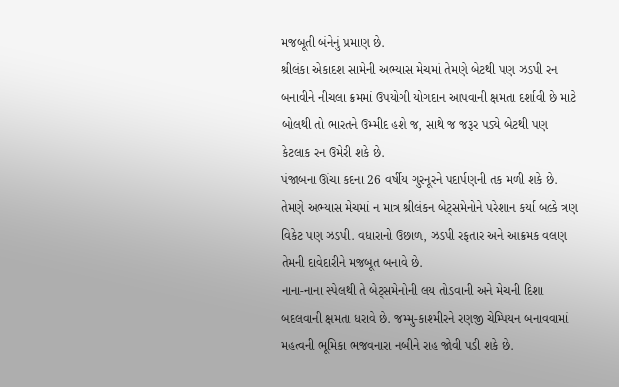મજબૂતી બંનેનું પ્રમાણ છે.
શ્રીલંકા એકાદશ સામેની અભ્યાસ મેચમાં તેમણે બેટથી પણ ઝડપી રન બનાવીને નીચલા ક્રમમાં ઉપયોગી યોગદાન આપવાની ક્ષમતા દર્શાવી છે માટે બોલથી તો ભારતને ઉમ્મીદ હશે જ, સાથે જ જરૂર પડ્યે બેટથી પણ કેટલાક રન ઉમેરી શકે છે.
પંજાબના ઊંચા કદના 26 વર્ષીય ગુરનૂરને પદાર્પણની તક મળી શકે છે. તેમણે અભ્યાસ મેચમાં ન માત્ર શ્રીલંકન બેટ્સમેનોને પરેશાન કર્યા બલ્કે ત્રણ વિકેટ પણ ઝડપી. વધારાનો ઉછાળ, ઝડપી રફતાર અને આક્રમક વલણ તેમની દાવેદારીને મજબૂત બનાવે છે.
નાના-નાના સ્પેલથી તે બેટ્સમેનોની લય તોડવાની અને મેચની દિશા બદલવાની ક્ષમતા ધરાવે છે. જમ્મુ-કાશ્મીરને રણજી ચેમ્પિયન બનાવવામાં મહત્વની ભૂમિકા ભજવનારા નબીને રાહ જોવી પડી શકે છે.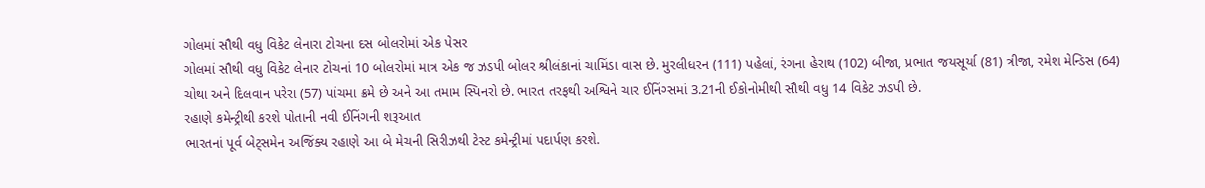ગોલમાં સૌથી વધુ વિકેટ લેનારા ટોચના દસ બોલરોમાં એક પેસર
ગોલમાં સૌથી વધુ વિકેટ લેનાર ટોચનાં 10 બોલરોમાં માત્ર એક જ ઝડપી બોલર શ્રીલંકાનાં ચામિંડા વાસ છે. મુરલીધરન (111) પહેલાં, રંગના હેરાથ (102) બીજા, પ્રભાત જયસૂર્યા (81) ત્રીજા, રમેશ મેન્ડિસ (64) ચોથા અને દિલવાન પરેરા (57) પાંચમા ક્રમે છે અને આ તમામ સ્પિનરો છે. ભારત તરફથી અશ્વિને ચાર ઈનિંગ્સમાં 3.21ની ઈકોનોમીથી સૌથી વધુ 14 વિકેટ ઝડપી છે.
રહાણે કમેન્ટ્રીથી કરશે પોતાની નવી ઈનિંગની શરૂઆત
ભારતનાં પૂર્વ બેટ્સમેન અજિંક્ય રહાણે આ બે મેચની સિરીઝથી ટેસ્ટ કમેન્ટ્રીમાં પદાર્પણ કરશે.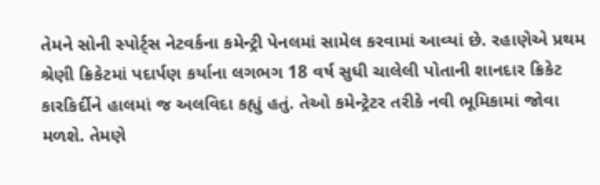તેમને સોની સ્પોર્ટ્સ નેટવર્કના કમેન્ટ્રી પેનલમાં સામેલ કરવામાં આવ્યાં છે. રહાણેએ પ્રથમ શ્રેણી ક્રિકેટમાં પદાર્પણ કર્યાના લગભગ 18 વર્ષ સુધી ચાલેલી પોતાની શાનદાર ક્રિકેટ કારકિર્દીને હાલમાં જ અલવિદા કહ્યું હતું. તેઓ કમેન્ટ્રેટર તરીકે નવી ભૂમિકામાં જોવા મળશે. તેમણે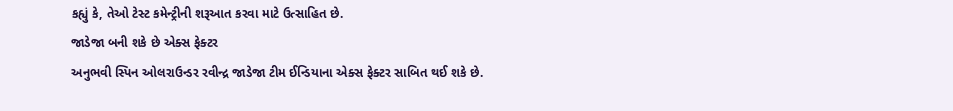કહ્યું કે, તેઓ ટેસ્ટ કમેન્ટ્રીની શરૂઆત કરવા માટે ઉત્સાહિત છે.
જાડેજા બની શકે છે એક્સ ફેક્ટર
અનુભવી સ્પિન ઓલરાઉન્ડર રવીન્દ્ર જાડેજા ટીમ ઈન્ડિયાના એક્સ ફેક્ટર સાબિત થઈ શકે છે.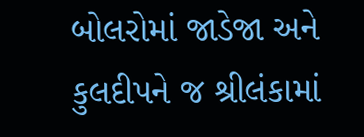બોલરોમાં જાડેજા અને કુલદીપને જ શ્રીલંકામાં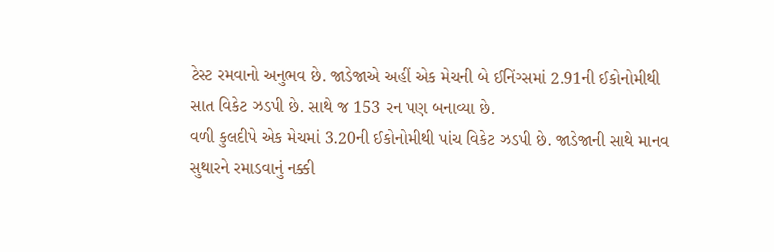ટેસ્ટ રમવાનો અનુભવ છે. જાડેજાએ અહીં એક મેચની બે ઈનિંગ્સમાં 2.91ની ઈકોનોમીથી સાત વિકેટ ઝડપી છે. સાથે જ 153 રન પણ બનાવ્યા છે.
વળી કુલદીપે એક મેચમાં 3.20ની ઈકોનોમીથી પાંચ વિકેટ ઝડપી છે. જાડેજાની સાથે માનવ સુથારને રમાડવાનું નક્કી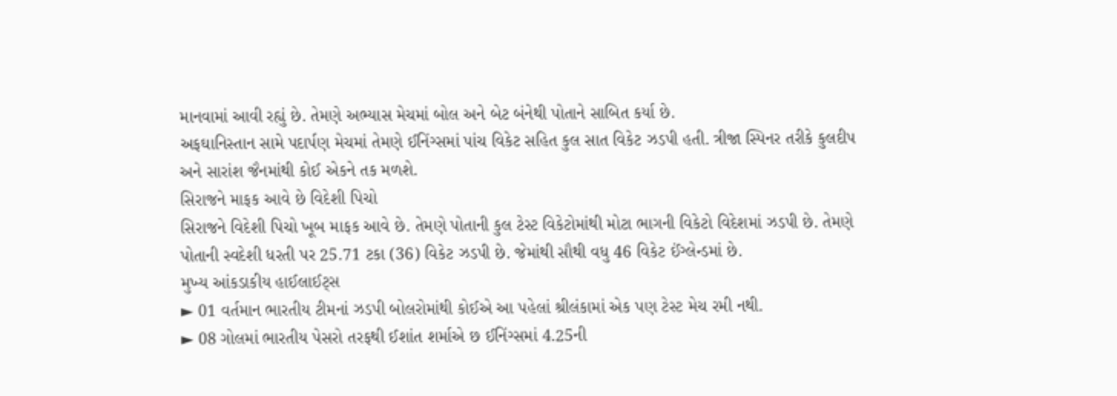માનવામાં આવી રહ્યું છે. તેમણે અભ્યાસ મેચમાં બોલ અને બેટ બંનેથી પોતાને સાબિત કર્યા છે.
અફઘાનિસ્તાન સામે પદાર્પણ મેચમાં તેમણે ઈનિંગ્સમાં પાંચ વિકેટ સહિત કુલ સાત વિકેટ ઝડપી હતી. ત્રીજા સ્પિનર તરીકે કુલદીપ અને સારાંશ જૈનમાંથી કોઈ એકને તક મળશે.
સિરાજને માફક આવે છે વિદેશી પિચો
સિરાજને વિદેશી પિચો ખૂબ માફક આવે છે. તેમણે પોતાની કુલ ટેસ્ટ વિકેટોમાંથી મોટા ભાગની વિકેટો વિદેશમાં ઝડપી છે. તેમણે પોતાની સ્વદેશી ધરતી પર 25.71 ટકા (36) વિકેટ ઝડપી છે. જેમાંથી સૌથી વધુ 46 વિકેટ ઈંગ્લેન્ડમાં છે.
મુખ્ય આંકડાકીય હાઈલાઈટ્સ
► 01 વર્તમાન ભારતીય ટીમનાં ઝડપી બોલરોમાંથી કોઈએ આ પહેલાં શ્રીલંકામાં એક પણ ટેસ્ટ મેચ રમી નથી.
► 08 ગોલમાં ભારતીય પેસરો તરફથી ઈશાંત શર્માએ છ ઈનિંગ્સમાં 4.25ની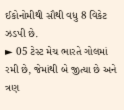ઈકોનોમીથી સૌથી વધુ 8 વિકેટ ઝડપી છે.
► 05 ટેસ્ટ મેચ ભારતે ગોલમાં રમી છે, જેમાંથી બે જીત્યા છે અને ત્રણ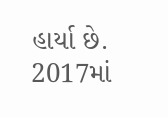હાર્યા છે. 2017માં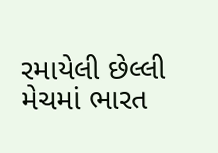રમાયેલી છેલ્લી મેચમાં ભારત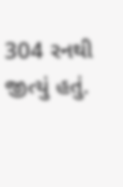304 રનથી જીત્યું હતું.